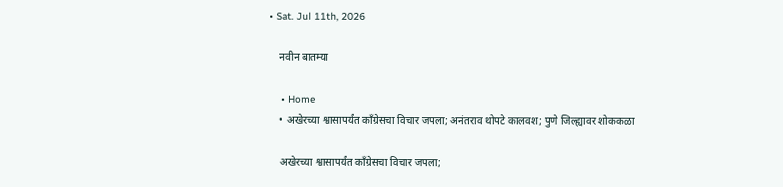• Sat. Jul 11th, 2026

    नवीन बातम्या

    • Home
    • अखेरच्या श्वासापर्यंत काँग्रेसचा विचार जपला; अनंतराव थोपटे कालवश; पुणे जिल्ह्यावर शोककळा

    अखेरच्या श्वासापर्यंत काँग्रेसचा विचार जपला;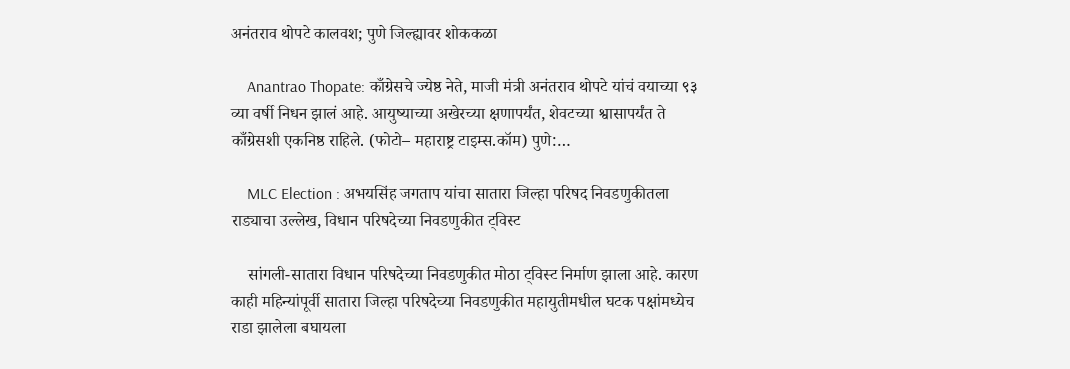अनंतराव थोपटे कालवश; पुणे जिल्ह्यावर शोककळा

    Anantrao Thopate: काँग्रेसचे ज्येष्ठ नेते, माजी मंत्री अनंतराव थोपटे यांचं वयाच्या ९३ व्या वर्षी निधन झालं आहे. आयुष्याच्या अखेरच्या क्षणापर्यंत, शेवटच्या श्वासापर्यंत ते काँग्रेसशी एकनिष्ठ राहिले. (फोटो– महाराष्ट्र टाइम्स.कॉम) पुणे:…

    MLC Election : अभयसिंह जगताप यांचा सातारा जिल्हा परिषद निवडणुकीतला राड्याचा उल्लेख, विधान परिषदेच्या निवडणुकीत ट्विस्ट

    सांगली-सातारा विधान परिषदेच्या निवडणुकीत मोठा ट्विस्ट निर्माण झाला आहे. कारण काही महिन्यांपूर्वी सातारा जिल्हा परिषदेच्या निवडणुकीत महायुतीमधील घटक पक्षांमध्येच राडा झालेला बघायला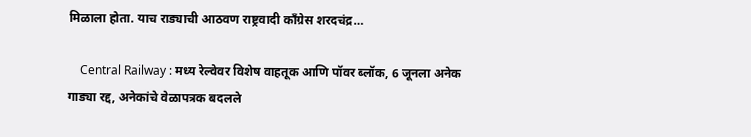मिळाला होता. याच राड्याची आठवण राष्ट्रवादी काँग्रेस शरदचंद्र…

    Central Railway : मध्य रेल्वेवर विशेष वाहतूक आणि पॉवर ब्लॉक, 6 जूनला अनेक गाड्या रद्द, अनेकांचे वेळापत्रक बदलले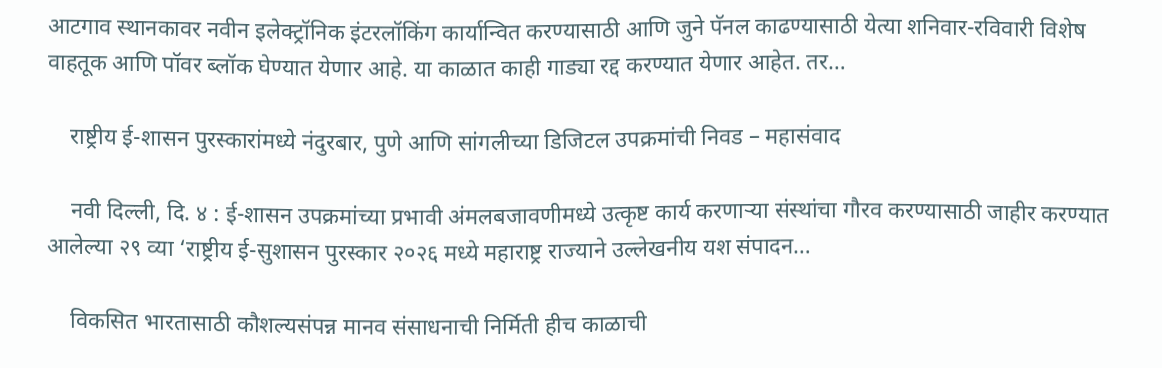आटगाव स्थानकावर नवीन इलेक्ट्रॉनिक इंटरलॉकिंग कार्यान्वित करण्यासाठी आणि जुने पॅनल काढण्यासाठी येत्या शनिवार-रविवारी विशेष वाहतूक आणि पॉवर ब्लॉक घेण्यात येणार आहे. या काळात काही गाड्या रद्द करण्यात येणार आहेत. तर…

    राष्ट्रीय ई-शासन पुरस्कारांमध्ये नंदुरबार, पुणे आणि सांगलीच्या डिजिटल उपक्रमांची निवड – महासंवाद

    नवी दिल्ली, दि. ४ : ई-शासन उपक्रमांच्या प्रभावी अंमलबजावणीमध्ये उत्कृष्ट कार्य करणाऱ्या संस्थांचा गौरव करण्यासाठी जाहीर करण्यात आलेल्या २९ व्या ‘राष्ट्रीय ई-सुशासन पुरस्कार २०२६ मध्ये महाराष्ट्र राज्याने उल्लेखनीय यश संपादन…

    विकसित भारतासाठी कौशल्यसंपन्न मानव संसाधनाची निर्मिती हीच काळाची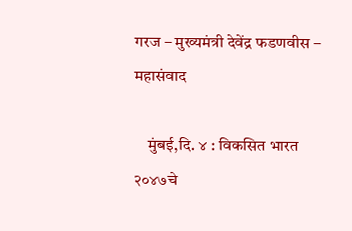गरज – मुख्यमंत्री देवेंद्र फडणवीस – महासंवाद

    मुंबई,दि. ४ : विकसित भारत २०४७चे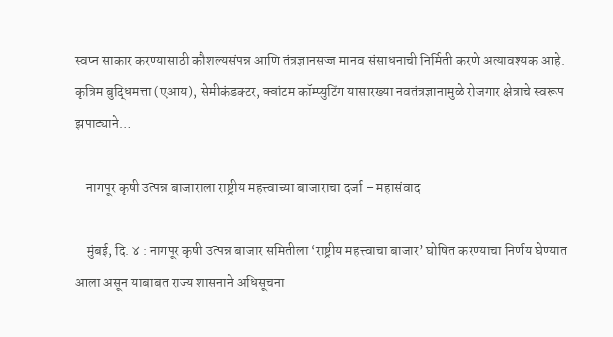स्वप्न साकार करण्यासाठी कौशल्यसंपन्न आणि तंत्रज्ञानसज्ज मानव संसाधनाची निर्मिती करणे अत्यावश्यक आहे. कृत्रिम बुद्धिमत्ता (एआय), सेमीकंडक्टर, क्वांटम कॉम्प्युटिंग यासारख्या नवतंत्रज्ञानामुळे रोजगार क्षेत्राचे स्वरूप झपाट्याने…

    नागपूर कृषी उत्पन्न बाजाराला राष्ट्रीय महत्त्वाच्या बाजाराचा दर्जा – महासंवाद

    मुंबई, दि. ४ : नागपूर कृषी उत्पन्न बाजार समितीला ‘राष्ट्रीय महत्त्वाचा बाजार’ घोषित करण्याचा निर्णय घेण्यात आला असून याबाबत राज्य शासनाने अधिसूचना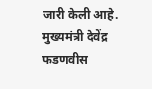जारी केली आहे. मुख्यमंत्री देवेंद्र फडणवीस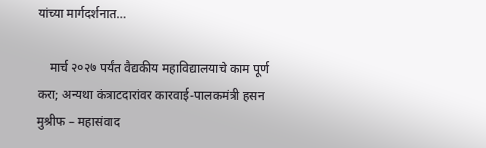यांच्या मार्गदर्शनात…

    मार्च २०२७ पर्यंत वैद्यकीय महाविद्यालयाचे काम पूर्ण करा; अन्यथा कंत्राटदारांवर कारवाई-पालकमंत्री हसन मुश्रीफ – महासंवाद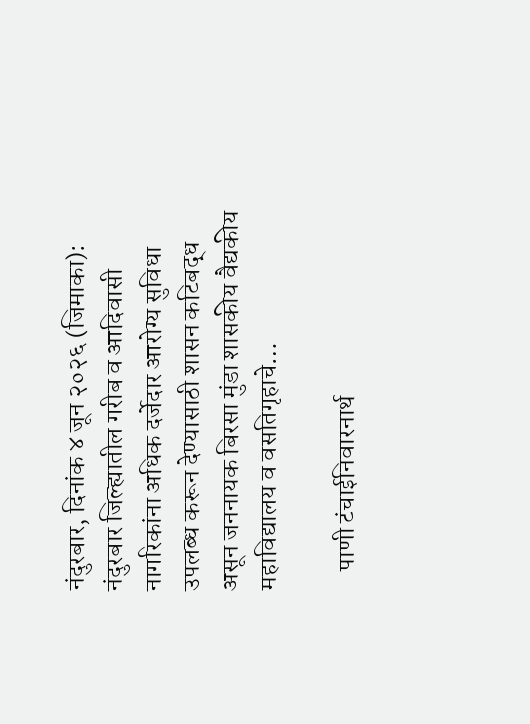नंदुरबार, दिनांक ४ जून २०२६ (जिमाका): नंदुरबार जिल्ह्यातील गरीब व आदिवासी नागरिकांना अधिक दर्जेदार आरोग्य सुविधा उपलब्ध करून देण्यासाठी शासन कटिबद्ध असून जननायक बिरसा मुंडा शासकीय वैद्यकीय महाविद्यालय व वसतिगृहाचे…

    पाणी टंचाईनिवारनार्थ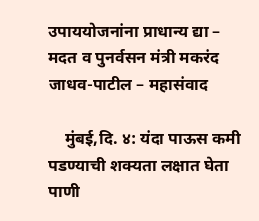उपाययोजनांना प्राधान्य द्या – मदत व पुनर्वसन मंत्री मकरंद जाधव-पाटील – महासंवाद

    मुंबई,दि. ४: यंदा पाऊस कमी पडण्याची शक्यता लक्षात घेता पाणी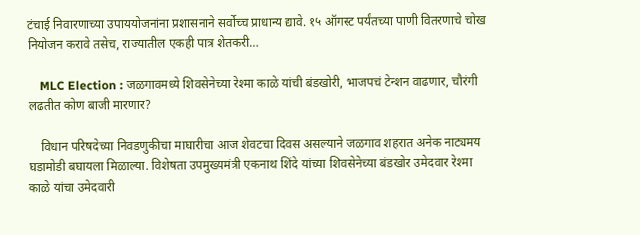टंचाई निवारणाच्या उपाययोजनांना प्रशासनाने सर्वोच्च प्राधान्य द्यावे. १५ ऑगस्ट पर्यंतच्या पाणी वितरणाचे चोख नियोजन करावे तसेच, राज्यातील एकही पात्र शेतकरी…

    MLC Election : जळगावमध्ये शिवसेनेच्या रेश्मा काळे यांची बंडखोरी, भाजपचं टेन्शन वाढणार, चौरंगी लढतीत कोण बाजी मारणार?

    विधान परिषदेच्या निवडणुकीचा माघारीचा आज शेवटचा दिवस असल्याने जळगाव शहरात अनेक नाट्यमय घडामोडी बघायला मिळाल्या. विशेषता उपमुख्यमंत्री एकनाथ शिंदे यांच्या शिवसेनेच्या बंडखोर उमेदवार रेश्मा काळे यांचा उमेदवारी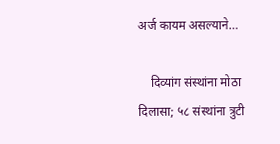अर्ज कायम असल्याने…

    दिव्यांग संस्थांना मोठा दिलासा; ५८ संस्थांना त्रुटी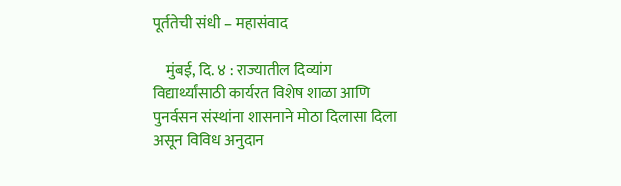पूर्ततेची संधी – महासंवाद

    मुंबई, दि. ४ : राज्यातील दिव्यांग विद्यार्थ्यांसाठी कार्यरत विशेष शाळा आणि पुनर्वसन संस्थांना शासनाने मोठा दिलासा दिला असून विविध अनुदान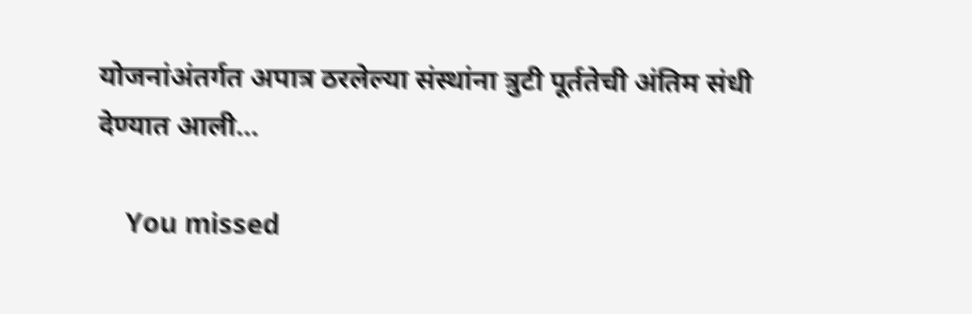योजनांअंतर्गत अपात्र ठरलेल्या संस्थांना त्रुटी पूर्ततेची अंतिम संधी देण्यात आली…

    You missed